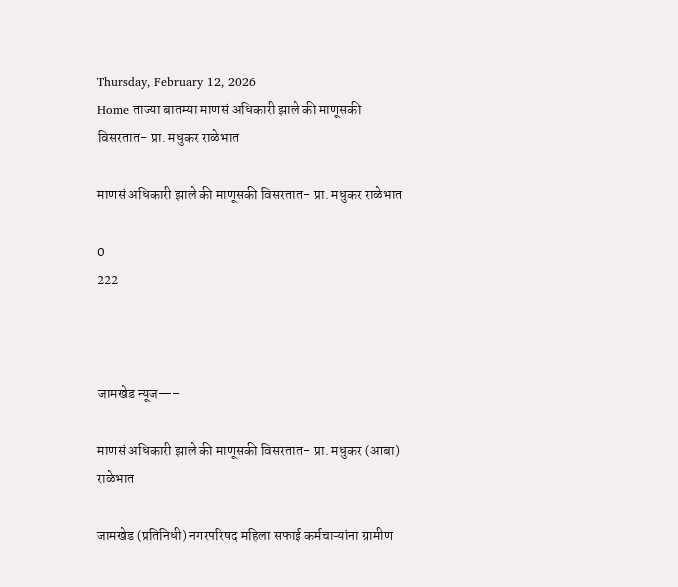Thursday, February 12, 2026
Home ताज्या बातम्या माणसं अधिकारी झाले की माणूसकी विसरतात- प्रा. मधुकर राळेभात

माणसं अधिकारी झाले की माणूसकी विसरतात- प्रा. मधुकर राळेभात

0
222



जामखेड न्यूज—–

माणसं अधिकारी झाले की माणूसकी विसरतात- प्रा. मधुकर (आबा) राळेभात

जामखेड (प्रतिनिधी) नगरपरिषद महिला सफाई कर्मचाऱ्यांना ग्रामीण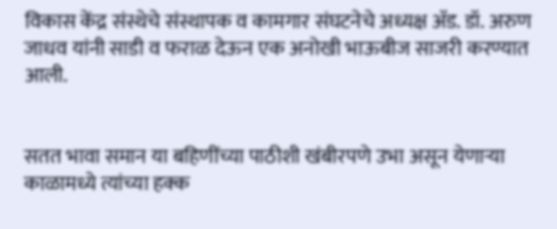विकास केंद्र संस्थेचे संस्थापक व कामगार संघटनेचे अध्यक्ष ॲड. डॉ. अरुण जाधव यांनी साडी व फराळ देऊन एक अनोखी भाऊबीज साजरी करण्यात आली.


सतत भावा समान या बहिणींच्या पाठीशी खंबीरपणे उभा असून येणाऱ्या काळामध्ये त्यांच्या हक्क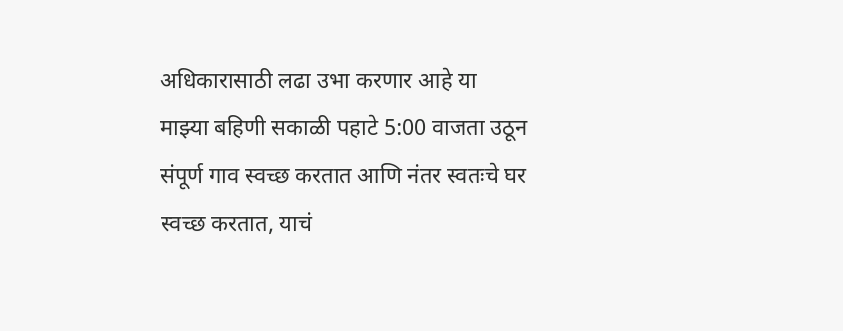अधिकारासाठी लढा उभा करणार आहे या माझ्या बहिणी सकाळी पहाटे 5:00 वाजता उठून संपूर्ण गाव स्वच्छ करतात आणि नंतर स्वतःचे घर स्वच्छ करतात, याचं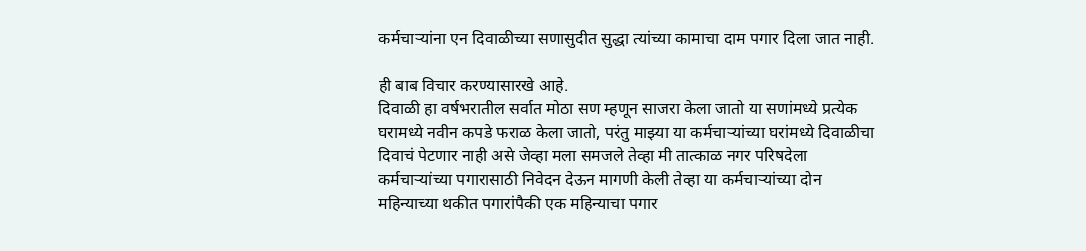कर्मचाऱ्यांना एन दिवाळीच्या सणासुदीत सुद्धा त्यांच्या कामाचा दाम पगार दिला जात नाही.

ही बाब विचार करण्यासारखे आहे.
दिवाळी हा वर्षभरातील सर्वात मोठा सण म्हणून साजरा केला जातो या सणांमध्ये प्रत्येक घरामध्ये नवीन कपडे फराळ केला जातो, परंतु माझ्या या कर्मचाऱ्यांच्या घरांमध्ये दिवाळीचा दिवाचं पेटणार नाही असे जेव्हा मला समजले तेव्हा मी तात्काळ नगर परिषदेला कर्मचाऱ्यांच्या पगारासाठी निवेदन देऊन मागणी केली तेव्हा या कर्मचाऱ्यांच्या दोन महिन्याच्या थकीत पगारांपैकी एक महिन्याचा पगार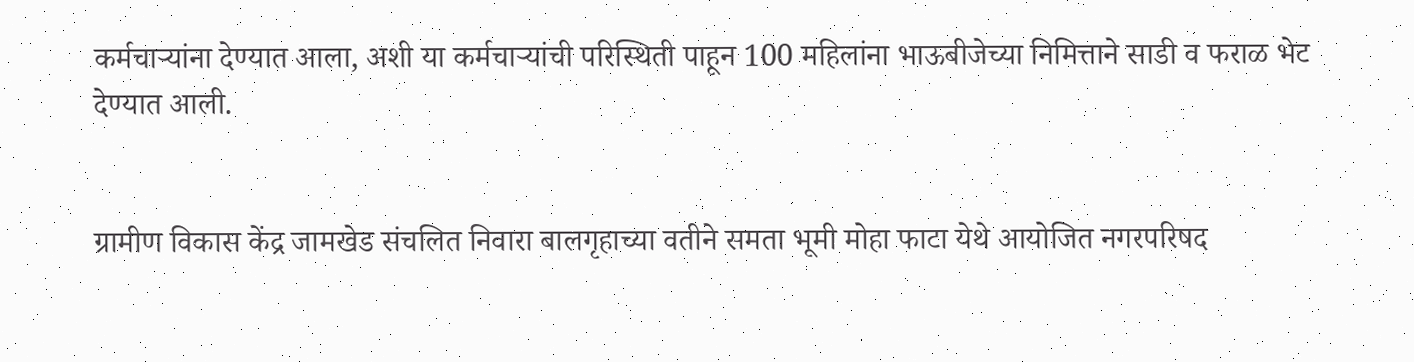कर्मचाऱ्यांना देण्यात आला, अशी या कर्मचाऱ्यांची परिस्थिती पाहून 100 महिलांना भाऊबीजेच्या निमित्ताने साडी व फराळ भेट देण्यात आली.


ग्रामीण विकास केंद्र जामखेड संचलित निवारा बालगृहाच्या वतीने समता भूमी मोहा फाटा येथे आयोजित नगरपरिषद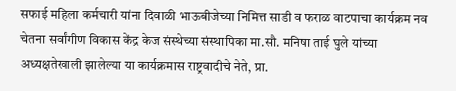सफाई महिला कर्मचारी यांना दिवाळी भाऊबीजेच्या निमित्त साडी व फराळ वाटपाचा कार्यक्रम नव चेतना सर्वांगीण विकास केंद्र केज संस्थेच्या संस्थापिका मा.सौ. मनिषा ताई घुले यांच्या अध्यक्षतेखाली झालेल्या या कार्यक्रमास राष्ट्रवादीचे नेते, प्रा.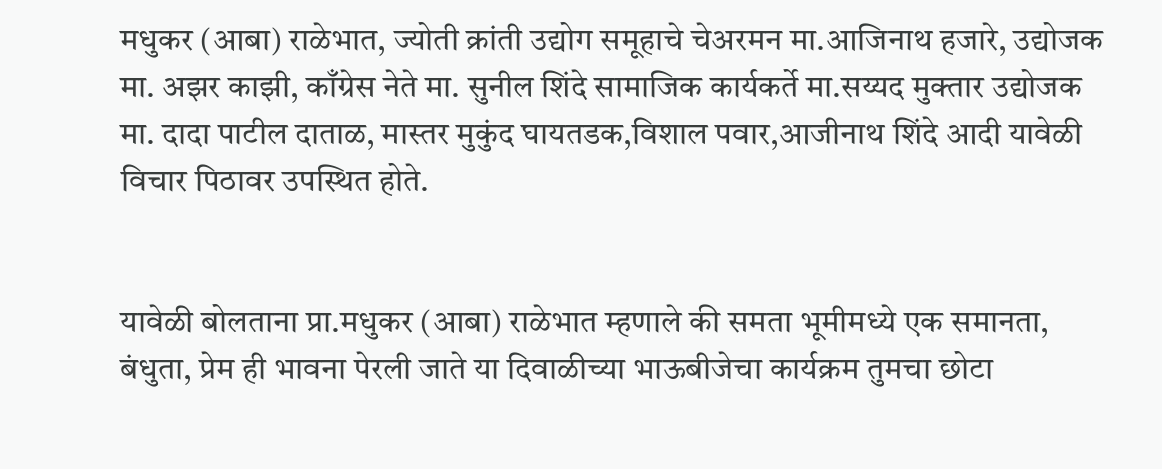मधुकर (आबा) राळेभात, ज्योती क्रांती उद्योग समूहाचे चेअरमन मा.आजिनाथ हजारे, उद्योजक मा. अझर काझी, काँग्रेस नेते मा. सुनील शिंदे सामाजिक कार्यकर्ते मा.सय्यद मुक्तार उद्योजक मा. दादा पाटील दाताळ, मास्तर मुकुंद घायतडक,विशाल पवार,आजीनाथ शिंदे आदी यावेळी विचार पिठावर उपस्थित होते.


यावेळी बोलताना प्रा.मधुकर (आबा) राळेभात म्हणाले की समता भूमीमध्ये एक समानता, बंधुता, प्रेम ही भावना पेरली जाते या दिवाळीच्या भाऊबीजेचा कार्यक्रम तुमचा छोटा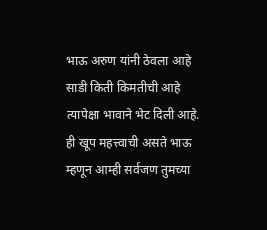भाऊ अरुण यांनी ठेवला आहे साडी किती किमतीची आहे त्यापेक्षा भावाने भेट दिली आहे. ही खूप महत्त्वाची असते भाऊ म्हणून आम्ही सर्वजण तुमच्या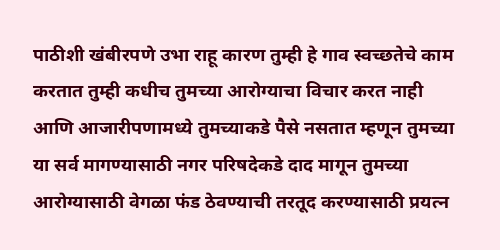पाठीशी खंबीरपणे उभा राहू कारण तुम्ही हे गाव स्वच्छतेचे काम करतात तुम्ही कधीच तुमच्या आरोग्याचा विचार करत नाही आणि आजारीपणामध्ये तुमच्याकडे पैसे नसतात म्हणून तुमच्या या सर्व मागण्यासाठी नगर परिषदेकडे दाद मागून तुमच्या आरोग्यासाठी वेगळा फंड ठेवण्याची तरतूद करण्यासाठी प्रयत्न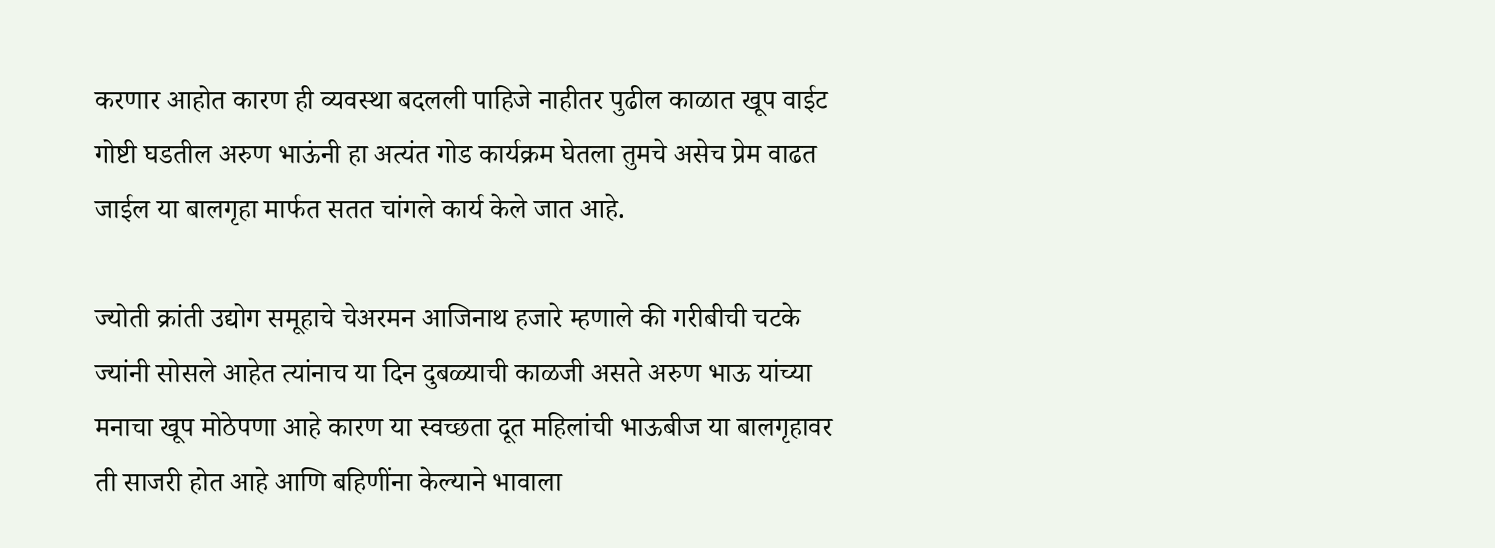करणार आहोत कारण ही व्यवस्था बदलली पाहिजे नाहीतर पुढील काळात खूप वाईट गोष्टी घडतील अरुण भाऊंनी हा अत्यंत गोड कार्यक्रम घेतला तुमचे असेच प्रेम वाढत जाईल या बालगृहा मार्फत सतत चांगले कार्य केले जात आहे.

ज्योती क्रांती उद्योग समूहाचे चेअरमन आजिनाथ हजारे म्हणाले की गरीबीची चटके ज्यांनी सोसले आहेत त्यांनाच या दिन दुबळ्याची काळजी असते अरुण भाऊ यांच्या मनाचा खूप मोठेपणा आहे कारण या स्वच्छता दूत महिलांची भाऊबीज या बालगृहावर ती साजरी होत आहे आणि बहिणींना केल्याने भावाला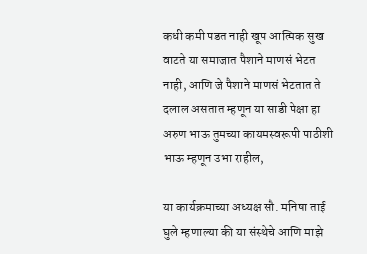कधी कमी पडत नाही खूप आत्मिक सुख वाटते या समाजात पैशाने माणसं भेटत नाही, आणि जे पैशाने माणसं भेटतात ते दलाल असतात म्हणून या साडी पेक्षा हा अरुण भाऊ तुमच्या कायमस्वरूपी पाठीशी भाऊ म्हणून उभा राहील,

या कार्यक्रमाच्या अध्यक्ष सौ. मनिषा ताई घुले म्हणाल्या की या संस्थेचे आणि माझे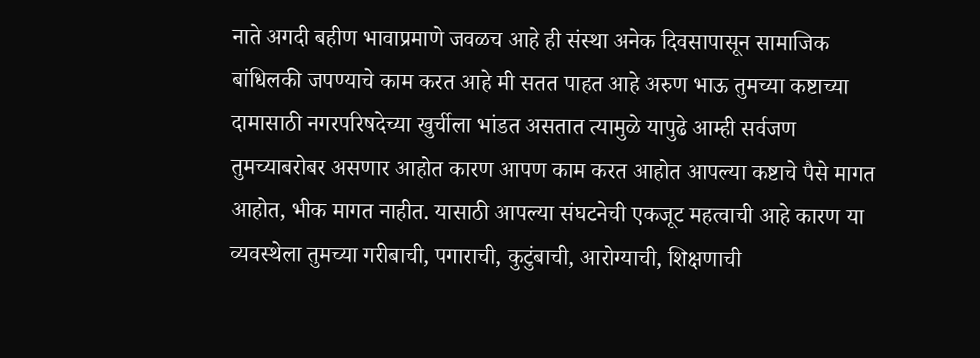नाते अगदी बहीण भावाप्रमाणे जवळच आहे ही संस्था अनेक दिवसापासून सामाजिक बांधिलकी जपण्याचे काम करत आहे मी सतत पाहत आहे अरुण भाऊ तुमच्या कष्टाच्या दामासाठी नगरपरिषदेच्या खुर्चीला भांडत असतात त्यामुळे यापुढे आम्ही सर्वजण तुमच्याबरोबर असणार आहोत कारण आपण काम करत आहोत आपल्या कष्टाचे पैसे मागत आहोत, भीक मागत नाहीत. यासाठी आपल्या संघटनेची एकजूट महत्वाची आहे कारण या व्यवस्थेला तुमच्या गरीबाची, पगाराची, कुटुंबाची, आरोग्याची, शिक्षणाची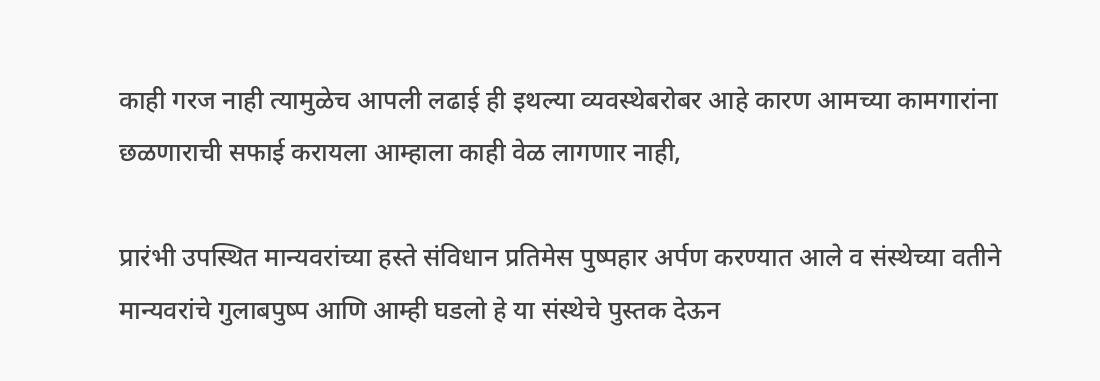काही गरज नाही त्यामुळेच आपली लढाई ही इथल्या व्यवस्थेबरोबर आहे कारण आमच्या कामगारांना छळणाराची सफाई करायला आम्हाला काही वेळ लागणार नाही,

प्रारंभी उपस्थित मान्यवरांच्या हस्ते संविधान प्रतिमेस पुष्पहार अर्पण करण्यात आले व संस्थेच्या वतीने मान्यवरांचे गुलाबपुष्प आणि आम्ही घडलो हे या संस्थेचे पुस्तक देऊन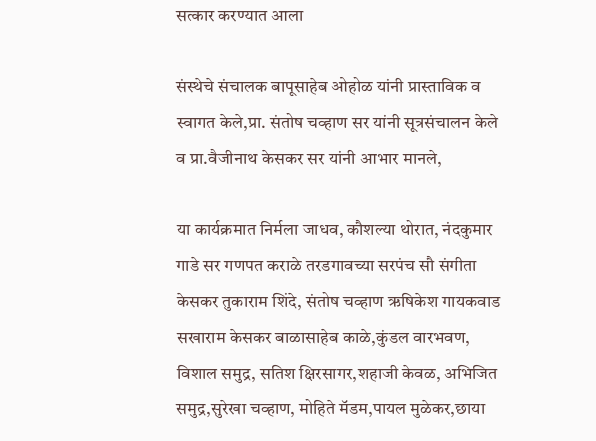सत्कार करण्यात आला‌

संस्थेचे संचालक बापूसाहेब ओहोळ यांनी प्रास्ताविक व स्वागत केले,प्रा. संतोष चव्हाण सर यांनी सूत्रसंचालन केले व प्रा.वैजीनाथ केसकर सर यांनी आभार मानले,

या कार्यक्रमात निर्मला जाधव, कौशल्या थोरात, नंदकुमार गाडे सर गणपत कराळे तरडगावच्या सरपंच सौ संगीता केसकर तुकाराम शिंदे, संतोष चव्हाण ऋषिकेश गायकवाड सखाराम केसकर बाळासाहेब काळे,कुंडल वारभवण, विशाल समुद्र, सतिश क्षिरसागर,शहाजी केवळ, अभिजित समुद्र,सुरेखा चव्हाण, मोहिते मॅडम,पायल मुळेकर,छाया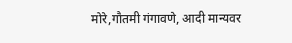मोरे,गौतमी गंगावणे, आदी मान्यवर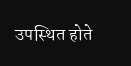उपस्थित होते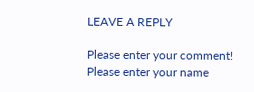LEAVE A REPLY

Please enter your comment!
Please enter your name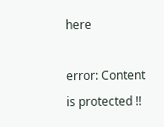here

error: Content is protected !!